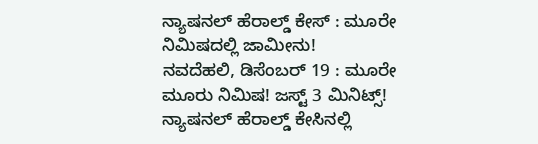ನ್ಯಾಷನಲ್ ಹೆರಾಲ್ಡ್ ಕೇಸ್ : ಮೂರೇ ನಿಮಿಷದಲ್ಲಿ ಜಾಮೀನು!
ನವದೆಹಲಿ, ಡಿಸೆಂಬರ್ 19 : ಮೂರೇ ಮೂರು ನಿಮಿಷ! ಜಸ್ಟ್ 3 ಮಿನಿಟ್ಸ್!
ನ್ಯಾಷನಲ್ ಹೆರಾಲ್ಡ್ ಕೇಸಿನಲ್ಲಿ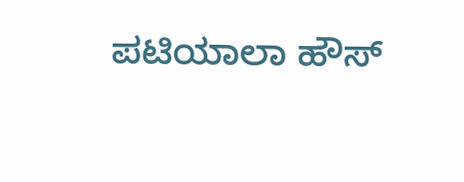ಪಟಿಯಾಲಾ ಹೌಸ್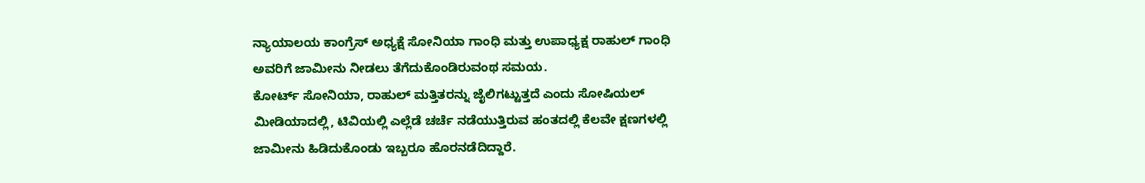ನ್ಯಾಯಾಲಯ ಕಾಂಗ್ರೆಸ್ ಅಧ್ಯಕ್ಷೆ ಸೋನಿಯಾ ಗಾಂಧಿ ಮತ್ತು ಉಪಾಧ್ಯಕ್ಷ ರಾಹುಲ್ ಗಾಂಧಿ ಅವರಿಗೆ ಜಾಮೀನು ನೀಡಲು ತೆಗೆದುಕೊಂಡಿರುವಂಥ ಸಮಯ.
ಕೋರ್ಟ್ ಸೋನಿಯಾ, ರಾಹುಲ್ ಮತ್ತಿತರನ್ನು ಜೈಲಿಗಟ್ಟುತ್ತದೆ ಎಂದು ಸೋಷಿಯಲ್ ಮೀಡಿಯಾದಲ್ಲಿ, ಟಿವಿಯಲ್ಲಿ ಎಲ್ಲೆಡೆ ಚರ್ಚೆ ನಡೆಯುತ್ತಿರುವ ಹಂತದಲ್ಲಿ ಕೆಲವೇ ಕ್ಷಣಗಳಲ್ಲಿ ಜಾಮೀನು ಹಿಡಿದುಕೊಂಡು ಇಬ್ಬರೂ ಹೊರನಡೆದಿದ್ದಾರೆ.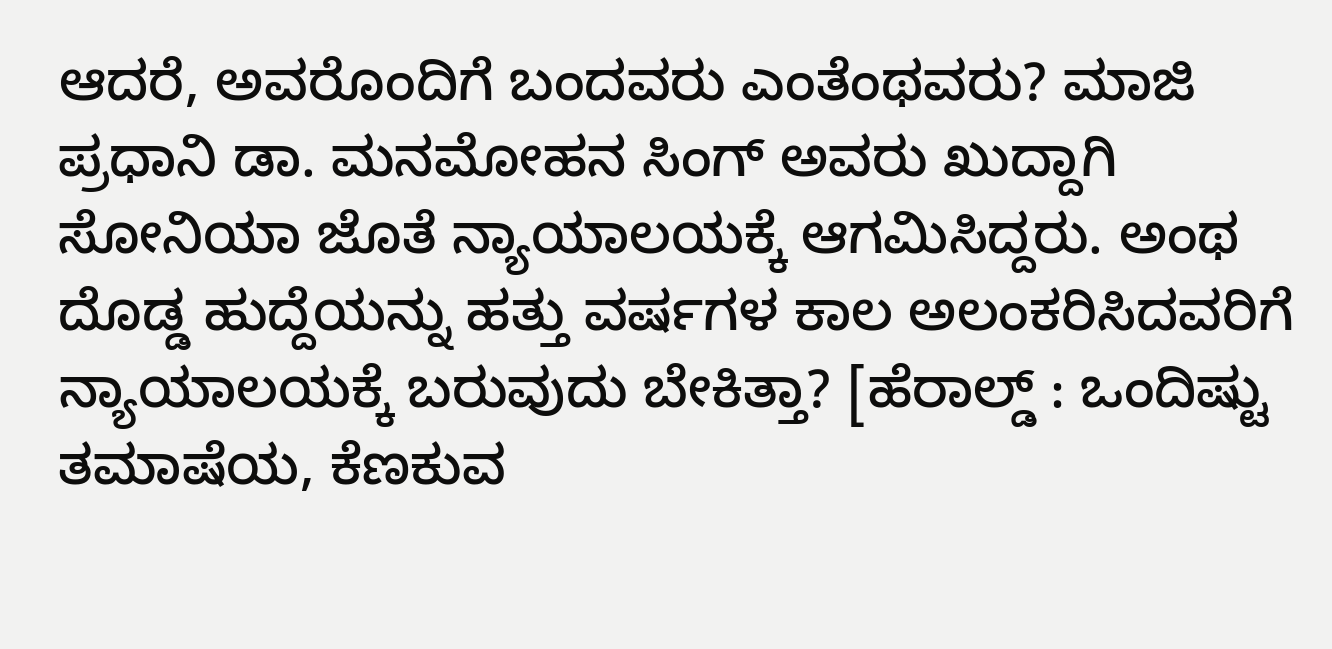ಆದರೆ, ಅವರೊಂದಿಗೆ ಬಂದವರು ಎಂತೆಂಥವರು? ಮಾಜಿ ಪ್ರಧಾನಿ ಡಾ. ಮನಮೋಹನ ಸಿಂಗ್ ಅವರು ಖುದ್ದಾಗಿ ಸೋನಿಯಾ ಜೊತೆ ನ್ಯಾಯಾಲಯಕ್ಕೆ ಆಗಮಿಸಿದ್ದರು. ಅಂಥ ದೊಡ್ಡ ಹುದ್ದೆಯನ್ನು ಹತ್ತು ವರ್ಷಗಳ ಕಾಲ ಅಲಂಕರಿಸಿದವರಿಗೆ ನ್ಯಾಯಾಲಯಕ್ಕೆ ಬರುವುದು ಬೇಕಿತ್ತಾ? [ಹೆರಾಲ್ಡ್ : ಒಂದಿಷ್ಟು ತಮಾಷೆಯ, ಕೆಣಕುವ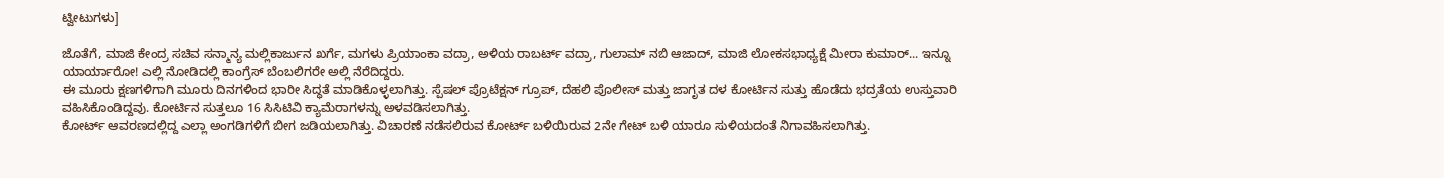ಟ್ವೀಟುಗಳು]

ಜೊತೆಗೆ, ಮಾಜಿ ಕೇಂದ್ರ ಸಚಿವ ಸನ್ಮಾನ್ಯ ಮಲ್ಲಿಕಾರ್ಜುನ ಖರ್ಗೆ, ಮಗಳು ಪ್ರಿಯಾಂಕಾ ವದ್ರಾ, ಅಳಿಯ ರಾಬರ್ಟ್ ವದ್ರಾ, ಗುಲಾಮ್ ನಬಿ ಆಜಾದ್, ಮಾಜಿ ಲೋಕಸಭಾಧ್ಯಕ್ಷೆ ಮೀರಾ ಕುಮಾರ್... ಇನ್ನೂ ಯಾರ್ಯಾರೋ! ಎಲ್ಲಿ ನೋಡಿದಲ್ಲಿ ಕಾಂಗ್ರೆಸ್ ಬೆಂಬಲಿಗರೇ ಅಲ್ಲಿ ನೆರೆದಿದ್ದರು.
ಈ ಮೂರು ಕ್ಷಣಗಳಿಗಾಗಿ ಮೂರು ದಿನಗಳಿಂದ ಭಾರೀ ಸಿದ್ಧತೆ ಮಾಡಿಕೊಳ್ಳಲಾಗಿತ್ತು. ಸ್ಪೆಷಲ್ ಪ್ರೊಟೆಕ್ಷನ್ ಗ್ರೂಪ್, ದೆಹಲಿ ಪೊಲೀಸ್ ಮತ್ತು ಜಾಗೃತ ದಳ ಕೋರ್ಟಿನ ಸುತ್ತು ಹೊಡೆದು ಭದ್ರತೆಯ ಉಸ್ತುವಾರಿ ವಹಿಸಿಕೊಂಡಿದ್ದವು. ಕೋರ್ಟಿನ ಸುತ್ತಲೂ 16 ಸಿಸಿಟಿವಿ ಕ್ಯಾಮೆರಾಗಳನ್ನು ಅಳವಡಿಸಲಾಗಿತ್ತು.
ಕೋರ್ಟ್ ಆವರಣದಲ್ಲಿದ್ದ ಎಲ್ಲಾ ಅಂಗಡಿಗಳಿಗೆ ಬೀಗ ಜಡಿಯಲಾಗಿತ್ತು. ವಿಚಾರಣೆ ನಡೆಸಲಿರುವ ಕೋರ್ಟ್ ಬಳಿಯಿರುವ 2ನೇ ಗೇಟ್ ಬಳಿ ಯಾರೂ ಸುಳಿಯದಂತೆ ನಿಗಾವಹಿಸಲಾಗಿತ್ತು.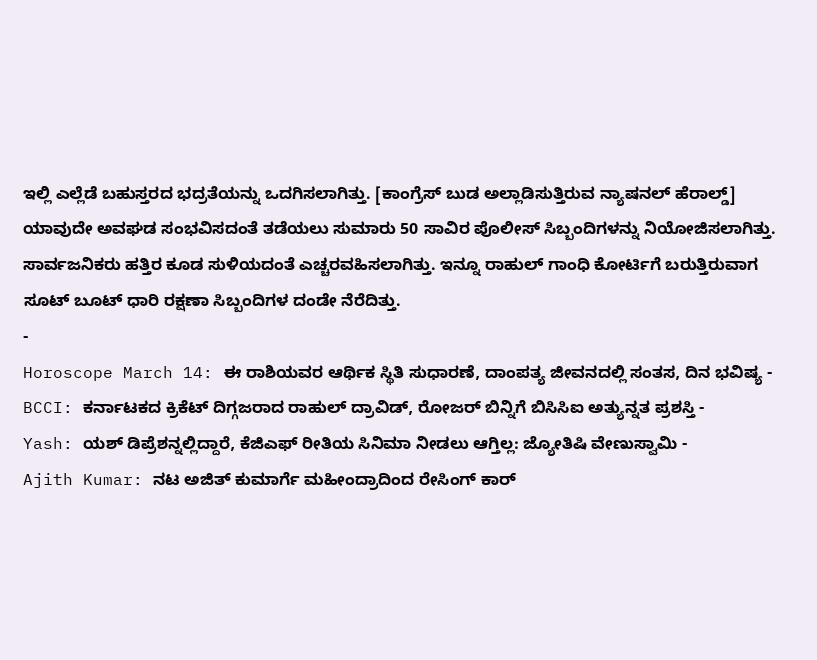ಇಲ್ಲಿ ಎಲ್ಲೆಡೆ ಬಹುಸ್ತರದ ಭದ್ರತೆಯನ್ನು ಒದಗಿಸಲಾಗಿತ್ತು. [ಕಾಂಗ್ರೆಸ್ ಬುಡ ಅಲ್ಲಾಡಿಸುತ್ತಿರುವ ನ್ಯಾಷನಲ್ ಹೆರಾಲ್ಡ್]
ಯಾವುದೇ ಅವಘಡ ಸಂಭವಿಸದಂತೆ ತಡೆಯಲು ಸುಮಾರು 50 ಸಾವಿರ ಪೊಲೀಸ್ ಸಿಬ್ಬಂದಿಗಳನ್ನು ನಿಯೋಜಿಸಲಾಗಿತ್ತು. ಸಾರ್ವಜನಿಕರು ಹತ್ತಿರ ಕೂಡ ಸುಳಿಯದಂತೆ ಎಚ್ಚರವಹಿಸಲಾಗಿತ್ತು. ಇನ್ನೂ ರಾಹುಲ್ ಗಾಂಧಿ ಕೋರ್ಟಿಗೆ ಬರುತ್ತಿರುವಾಗ ಸೂಟ್ ಬೂಟ್ ಧಾರಿ ರಕ್ಷಣಾ ಸಿಬ್ಬಂದಿಗಳ ದಂಡೇ ನೆರೆದಿತ್ತು.
-
Horoscope March 14: ಈ ರಾಶಿಯವರ ಆರ್ಥಿಕ ಸ್ಥಿತಿ ಸುಧಾರಣೆ, ದಾಂಪತ್ಯ ಜೀವನದಲ್ಲಿ ಸಂತಸ, ದಿನ ಭವಿಷ್ಯ -
BCCI: ಕರ್ನಾಟಕದ ಕ್ರಿಕೆಟ್ ದಿಗ್ಗಜರಾದ ರಾಹುಲ್ ದ್ರಾವಿಡ್, ರೋಜರ್ ಬಿನ್ನಿಗೆ ಬಿಸಿಸಿಐ ಅತ್ಯುನ್ನತ ಪ್ರಶಸ್ತಿ -
Yash: ಯಶ್ ಡಿಪ್ರೆಶನ್ನಲ್ಲಿದ್ದಾರೆ, ಕೆಜಿಎಫ್ ರೀತಿಯ ಸಿನಿಮಾ ನೀಡಲು ಆಗ್ತಿಲ್ಲ: ಜ್ಯೋತಿಷಿ ವೇಣುಸ್ವಾಮಿ -
Ajith Kumar: ನಟ ಅಜಿತ್ ಕುಮಾರ್ಗೆ ಮಹೀಂದ್ರಾದಿಂದ ರೇಸಿಂಗ್ ಕಾರ್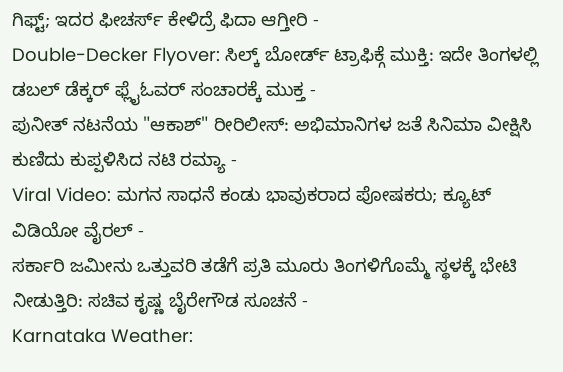ಗಿಫ್ಟ್; ಇದರ ಫೀಚರ್ಸ್ ಕೇಳಿದ್ರೆ ಫಿದಾ ಆಗ್ತೀರಿ -
Double-Decker Flyover: ಸಿಲ್ಕ್ ಬೋರ್ಡ್ ಟ್ರಾಫಿಕ್ಗೆ ಮುಕ್ತಿ: ಇದೇ ತಿಂಗಳಲ್ಲಿ ಡಬಲ್ ಡೆಕ್ಕರ್ ಫ್ಲೈಓವರ್ ಸಂಚಾರಕ್ಕೆ ಮುಕ್ತ -
ಪುನೀತ್ ನಟನೆಯ "ಆಕಾಶ್" ರೀರಿಲೀಸ್: ಅಭಿಮಾನಿಗಳ ಜತೆ ಸಿನಿಮಾ ವೀಕ್ಷಿಸಿ ಕುಣಿದು ಕುಪ್ಪಳಿಸಿದ ನಟಿ ರಮ್ಯಾ -
Viral Video: ಮಗನ ಸಾಧನೆ ಕಂಡು ಭಾವುಕರಾದ ಪೋಷಕರು; ಕ್ಯೂಟ್ ವಿಡಿಯೋ ವೈರಲ್ -
ಸರ್ಕಾರಿ ಜಮೀನು ಒತ್ತುವರಿ ತಡೆಗೆ ಪ್ರತಿ ಮೂರು ತಿಂಗಳಿಗೊಮ್ಮೆ ಸ್ಥಳಕ್ಕೆ ಭೇಟಿ ನೀಡುತ್ತಿರಿ: ಸಚಿವ ಕೃಷ್ಣ ಬೈರೇಗೌಡ ಸೂಚನೆ -
Karnataka Weather: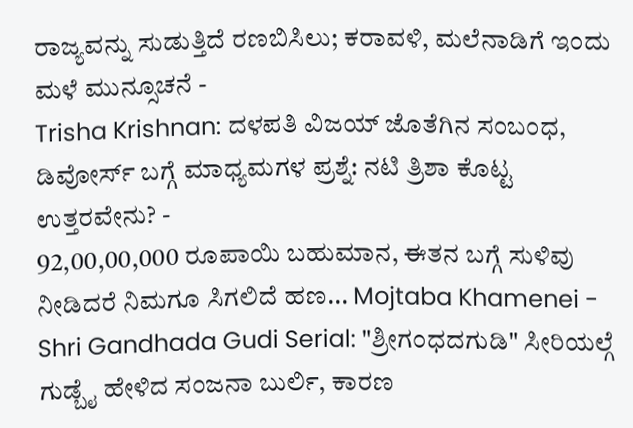ರಾಜ್ಯವನ್ನು ಸುಡುತ್ತಿದೆ ರಣಬಿಸಿಲು; ಕರಾವಳಿ, ಮಲೆನಾಡಿಗೆ ಇಂದು ಮಳೆ ಮುನ್ಸೂಚನೆ -
Trisha Krishnan: ದಳಪತಿ ವಿಜಯ್ ಜೊತೆಗಿನ ಸಂಬಂಧ, ಡಿವೋರ್ಸ್ ಬಗ್ಗೆ ಮಾಧ್ಯಮಗಳ ಪ್ರಶ್ನೆ: ನಟಿ ತ್ರಿಶಾ ಕೊಟ್ಟ ಉತ್ತರವೇನು? -
92,00,00,000 ರೂಪಾಯಿ ಬಹುಮಾನ, ಈತನ ಬಗ್ಗೆ ಸುಳಿವು ನೀಡಿದರೆ ನಿಮಗೂ ಸಿಗಲಿದೆ ಹಣ... Mojtaba Khamenei -
Shri Gandhada Gudi Serial: "ಶ್ರೀಗಂಧದಗುಡಿ" ಸೀರಿಯಲ್ಗೆ ಗುಡ್ಬೈ ಹೇಳಿದ ಸಂಜನಾ ಬುರ್ಲಿ, ಕಾರಣ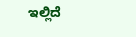ಇಲ್ಲಿದೆ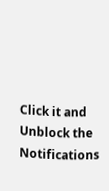Click it and Unblock the Notifications